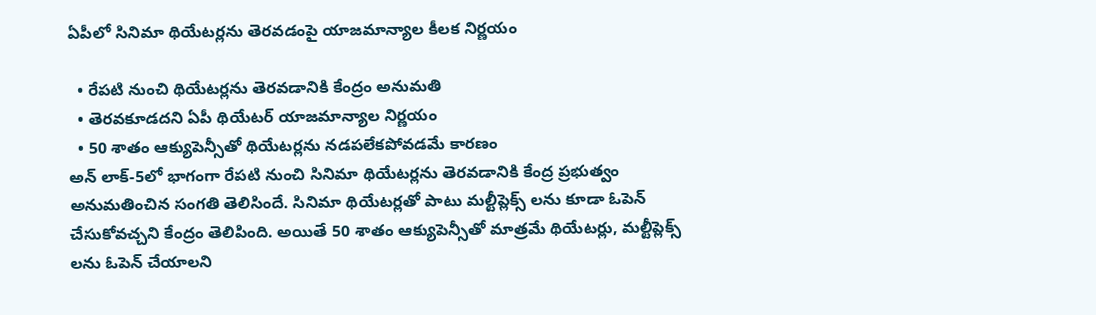ఏపీలో సినిమా థియేటర్లను తెరవడంపై యాజమాన్యాల కీలక నిర్ణయం

  • రేపటి నుంచి థియేటర్లను తెరవడానికి కేంద్రం అనుమతి
  • తెరవకూడదని ఏపీ థియేటర్ యాజమాన్యాల నిర్ణయం
  • 50 శాతం ఆక్యుపెన్సీతో థియేటర్లను నడపలేకపోవడమే కారణం
అన్ లాక్-5లో భాగంగా రేపటి నుంచి సినిమా థియేటర్లను తెరవడానికి కేంద్ర ప్రభుత్వం అనుమతించిన సంగతి తెలిసిందే. సినిమా థియేటర్లతో పాటు మల్టీప్లెక్స్ లను కూడా ఓపెన్ చేసుకోవచ్చని కేంద్రం తెలిపింది. అయితే 50 శాతం ఆక్యుపెన్సీతో మాత్రమే థియేటర్లు, మల్టీప్లెక్స్ లను ఓపెన్ చేయాలని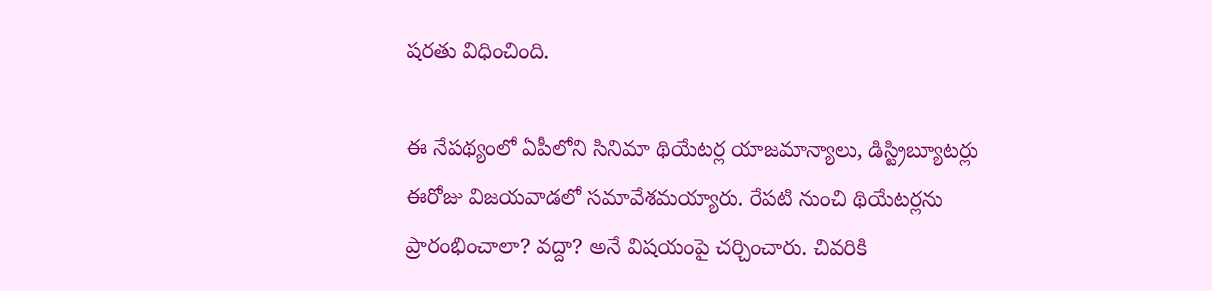షరతు విధించింది.

ఈ నేపథ్యంలో ఏపీలోని సినిమా థియేటర్ల యాజమాన్యాలు, డిస్ట్రిబ్యూటర్లు ఈరోజు విజయవాడలో సమావేశమయ్యారు. రేపటి నుంచి థియేటర్లను ప్రారంభించాలా? వద్దా? అనే విషయంపై చర్చించారు. చివరికి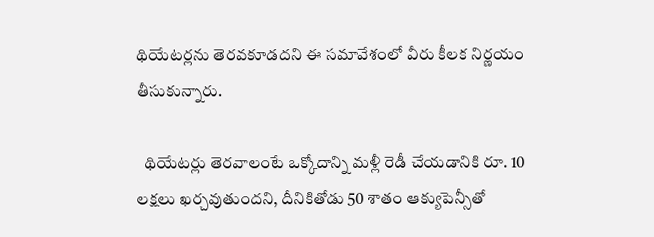థియేటర్లను తెరవకూడదని ఈ సమావేశంలో వీరు కీలక నిర్ణయం తీసుకున్నారు.

  థియేటర్లు తెరవాలంటే ఒక్కోదాన్ని మళ్లీ రెడీ చేయడానికి రూ. 10 లక్షలు ఖర్చవుతుందని, దీనికితోడు 50 శాతం ఆక్యుపెన్సీతో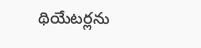థియేటర్లను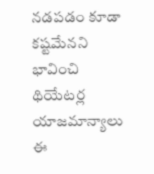నడపడం కూడా కష్టమేనని భావించి థియేటర్ల యాజమాన్యాలు ఈ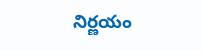నిర్ణయం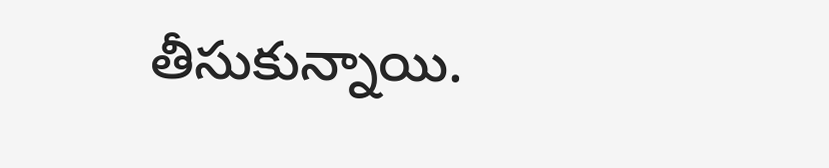తీసుకున్నాయి.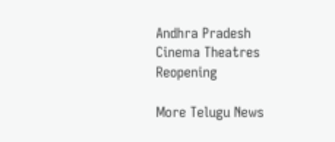Andhra Pradesh
Cinema Theatres
Reopening

More Telugu News